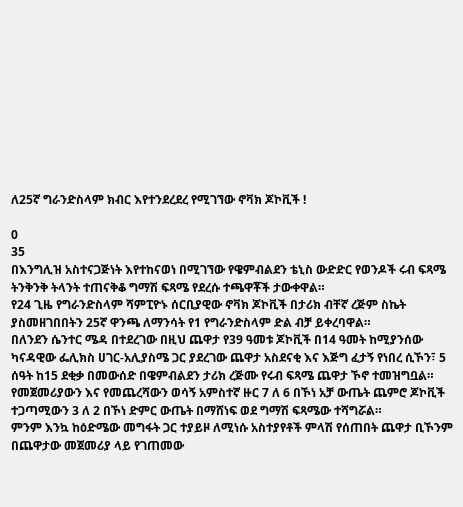ለ25ኛ ግራንድስላም ክብር እየተንደረደረ የሚገኘው ኖቫክ ጆኮቪች !

0
35
በእንግሊዝ አስተናጋጅነት እየተከናወነ በሚገኘው የዌምብልደን ቴኒስ ውድድር የወንዶች ሩብ ፍጻሜ ትንቅንቅ ትላንት ተጠናቅቆ ግማሽ ፍጻሜ የደረሱ ተጫዋቾች ታውቀዋል።
የ24 ጊዜ የግራንድስላም ሻምፒዮኑ ሰርቢያዊው ኖቫክ ጆኮቪች በታሪክ ብቸኛ ረጅም ስኬት ያስመዘገበበትን 25ኛ ዋንጫ ለማንሳት የ1 የግራንድስላም ድል ብቻ ይቀረባዋል።
በለንደን ሴንተር ሜዳ በተደረገው በዚህ ጨዋታ የ39 ዓመቱ ጆኮቪች በ14 ዓመት ከሚያንሰው ካናዳዊው ፌሊክስ ሀገር-አሊያስሜ ጋር ያደረገው ጨዋታ አስደናቂ እና እጅግ ፈታኝ የነበረ ሲኾን፣ 5 ሰዓት ከ15 ደቂቃ በመውሰድ በዌምብልደን ታሪክ ረጅሙ የሩብ ፍጻሜ ጨዋታ ኾኖ ተመዝግቧል።
የመጀመሪያውን እና የመጨረሻውን ወሳኝ አምስተኛ ዙር 7 ለ 6 በኾነ አቻ ውጤት ጨምሮ ጆኮቪች ተጋጣሚውን 3 ለ 2 በኾነ ድምር ውጤት በማሸነፍ ወደ ግማሽ ፍጻሜው ተሻግሯል።
ምንም እንኳ ከዕድሜው መግፋት ጋር ተያይዞ ለሚነሱ አስተያየቶች ምላሽ የሰጠበት ጨዋታ ቢኾንም በጨዋታው መጀመሪያ ላይ የገጠመው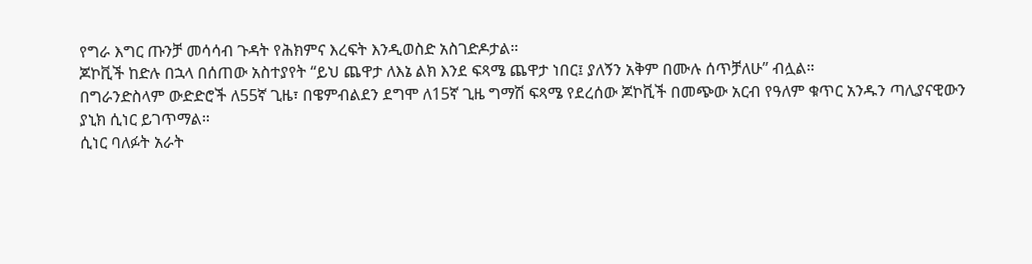የግራ እግር ጡንቻ መሳሳብ ጉዳት የሕክምና እረፍት እንዲወስድ አስገድዶታል።
ጆኮቪች ከድሉ በኋላ በሰጠው አስተያየት “ይህ ጨዋታ ለእኔ ልክ እንደ ፍጻሜ ጨዋታ ነበር፤ ያለኝን አቅም በሙሉ ሰጥቻለሁ” ብሏል።
በግራንድስላም ውድድሮች ለ55ኛ ጊዜ፣ በዌምብልደን ደግሞ ለ15ኛ ጊዜ ግማሽ ፍጻሜ የደረሰው ጆኮቪች በመጭው አርብ የዓለም ቁጥር አንዱን ጣሊያናዊውን ያኒክ ሲነር ይገጥማል።
ሲነር ባለፉት አራት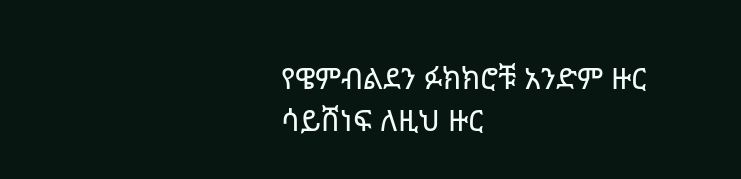የዌምብልደን ፉክክሮቹ አንድም ዙር ሳይሸነፍ ለዚህ ዙር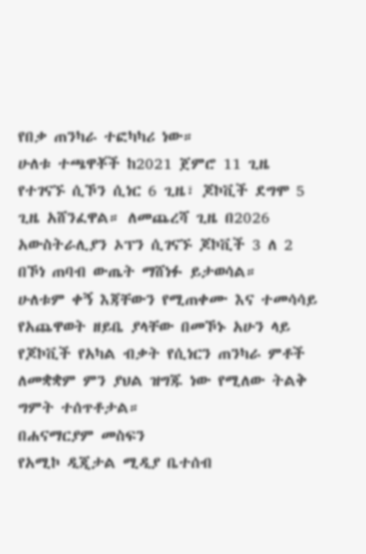የበቃ ጠንካራ ተፎካካሪ ነው።
ሁለቱ ተጫዋቾች ከ2021 ጀምሮ 11 ጊዜ የተገናኙ ሲኾን ሲነር 6 ጊዜ፣ ጆኮቪች ደግሞ 5 ጊዜ አሸንፈዋል። ለመጨረሻ ጊዜ በ2026 አውስትራሊያን ኦፕን ሲገናኙ ጆኮቪች 3 ለ 2 በኾነ ጠባብ ውጤት ማሸነፉ ይታወሳል።
ሁለቱም ቀኝ እጃቸውን የሚጠቀሙ እና ተመሳሳይ የአጨዋወት ዘይቤ ያላቸው በመኾኑ አሁን ላይ የጆኮቪች የአካል ብቃት የሲነርን ጠንካራ ምቶች ለመቋቋም ምን ያህል ዝግጁ ነው የሚለው ትልቅ ግምት ተሰጥቶታል።
በሐናማርያም መስፍን
የአሚኮ ዲጂታል ሚዲያ ቤተሰብ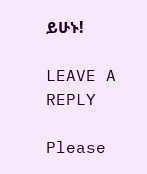ይሁኑ!

LEAVE A REPLY

Please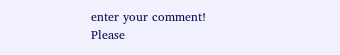enter your comment!
Please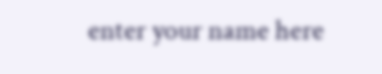enter your name here